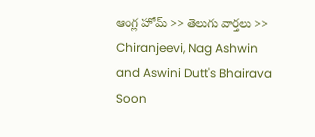ఆంగ్ల హోమ్ >> తెలుగు వార్తలు >> Chiranjeevi, Nag Ashwin and Aswini Dutt's Bhairava Soon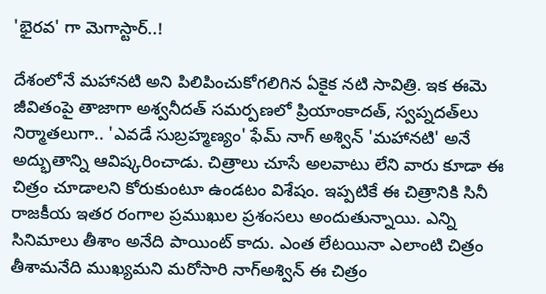'భైరవ' గా మెగాస్టార్..!

దేశంలోనే మహానటి అని పిలిపించుకోగలిగిన ఏకైక నటి సావిత్రి. ఇక ఈమె జీవితంపై తాజాగా అశ్వనీదత్‌ సమర్పణలో ప్రియాంకాదత్‌, స్వప్నదత్‌లు నిర్మాతలుగా.. 'ఎవడే సుబ్రహ్మణ్యం' ఫేమ్‌ నాగ్‌ అశ్విన్‌ 'మహానటి' అనే అద్భుతాన్ని ఆవిష్కరించాడు. చిత్రాలు చూసే అలవాటు లేని వారు కూడా ఈ చిత్రం చూడాలని కోరుకుంటూ ఉండటం విశేషం. ఇప్పటికే ఈ చిత్రానికి సినీ రాజకీయ ఇతర రంగాల ప్రముఖుల ప్రశంసలు అందుతున్నాయి. ఎన్ని సినిమాలు తీశాం అనేది పాయింట్‌ కాదు. ఎంత లేటయినా ఎలాంటి చిత్రం తీశామనేది ముఖ్యమని మరోసారి నాగ్‌అశ్విన్‌ ఈ చిత్రం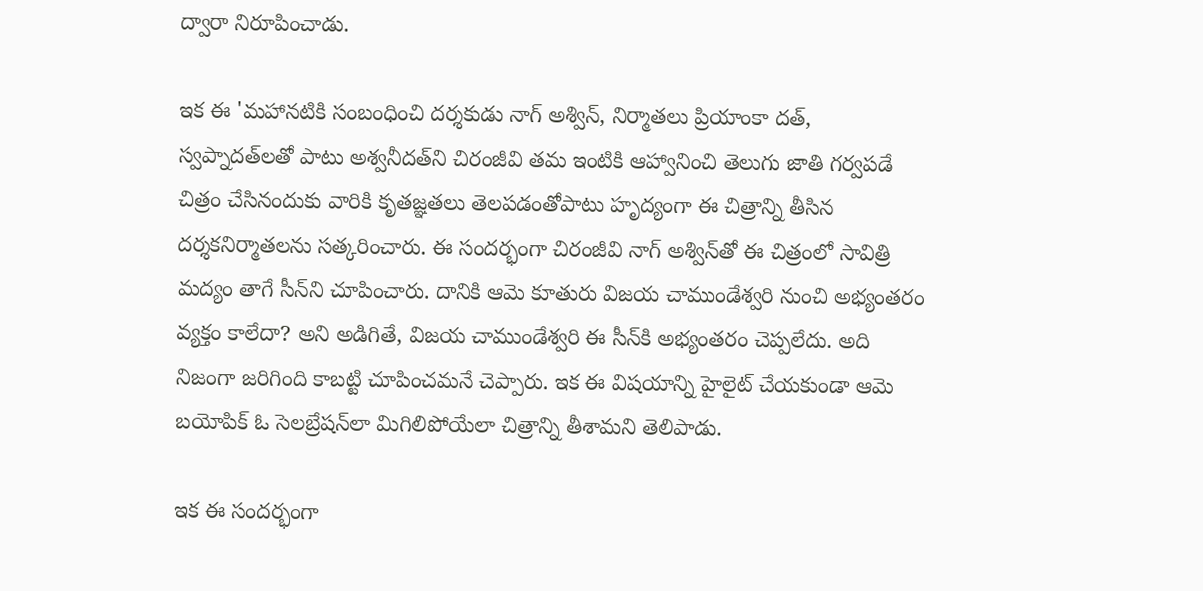ద్వారా నిరూపించాడు.

ఇక ఈ 'మహానటికి సంబంధించి దర్శకుడు నాగ్‌ అశ్విన్‌, నిర్మాతలు ప్రియాంకా దత్‌, స్వప్నాదత్‌లతో పాటు అశ్వనీదత్‌ని చిరంజీవి తమ ఇంటికి ఆహ్వానించి తెలుగు జాతి గర్వపడే చిత్రం చేసినందుకు వారికి కృతజ్ఞతలు తెలపడంతోపాటు హృద్యంగా ఈ చిత్రాన్ని తీసిన దర్శకనిర్మాతలను సత్కరించారు. ఈ సందర్భంగా చిరంజీవి నాగ్‌ అశ్విన్‌తో ఈ చిత్రంలో సావిత్రి మద్యం తాగే సీన్‌ని చూపించారు. దానికి ఆమె కూతురు విజయ చాముండేశ్వరి నుంచి అభ్యంతరం వ్యక్తం కాలేదా? అని అడిగితే, విజయ చాముండేశ్వరి ఈ సీన్‌కి అభ్యంతరం చెప్పలేదు. అది నిజంగా జరిగింది కాబట్టి చూపించమనే చెప్పారు. ఇక ఈ విషయాన్ని హైలైట్‌ చేయకుండా ఆమె బయోపిక్‌ ఓ సెలబ్రేషన్‌లా మిగిలిపోయేలా చిత్రాన్ని తీశామని తెలిపాడు.

ఇక ఈ సందర్భంగా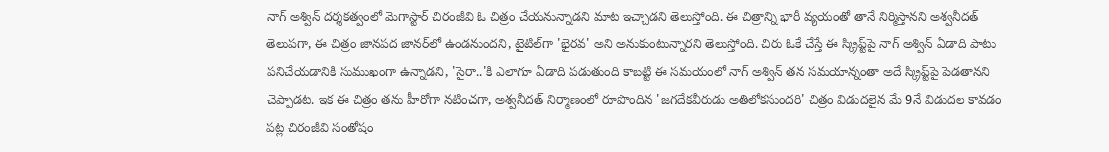నాగ్‌ అశ్విన్‌ దర్శకత్వంలో మెగాస్టార్‌ చిరంజీవి ఓ చిత్రం చేయనున్నాడని మాట ఇచ్చాడని తెలుస్తోంది. ఈ చిత్రాన్ని భారీ వ్యయంతో తానే నిర్మిస్తానని అశ్వనీదత్‌ తెలుపగా, ఈ చిత్రం జానపద జానర్‌లో ఉండనుందని, టైటిల్‌గా 'భైరవ' అని అనుకుంటున్నారని తెలుస్తోంది. చిరు ఓకే చేస్తే ఈ స్క్రిప్ట్‌పై నాగ్‌ అశ్విన్‌ ఏడాది పాటు పనిచేయడానికి సుముఖంగా ఉన్నాడని, 'సైరా..'కి ఎలాగూ ఏడాది పడుతుంది కాబట్టి ఈ సమయంలో నాగ్‌ అశ్విన్‌ తన సమయాన్నంతా అదే స్క్రిప్ట్‌పై పెడతానని చెప్పాడట. ఇక ఈ చిత్రం తను హీరోగా నటించగా, అశ్వనీదత్‌ నిర్మాణంలో రూపొందిన 'జగదేకవీరుడు అతిలోకసుందరి' చిత్రం విడుదలైన మే 9నే విడుదల కావడం పట్ల చిరంజీవి సంతోషం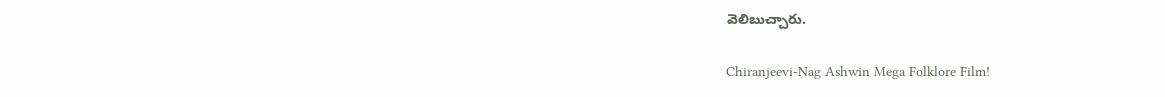వెలిబుచ్చారు.

Chiranjeevi-Nag Ashwin Mega Folklore Film!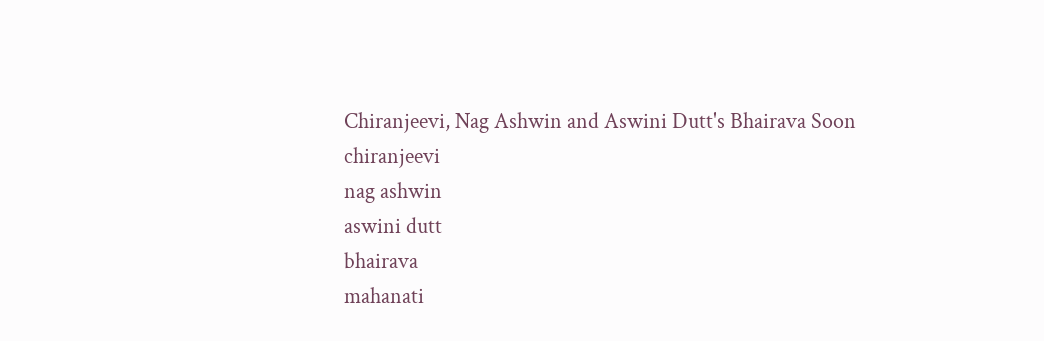Chiranjeevi, Nag Ashwin and Aswini Dutt's Bhairava Soon
chiranjeevi
nag ashwin
aswini dutt
bhairava
mahanati